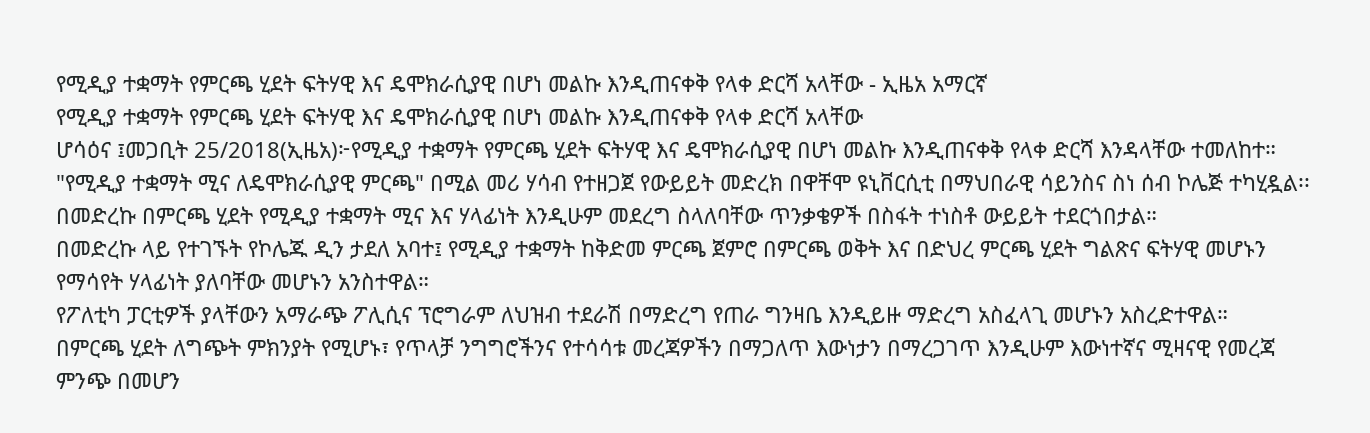የሚዲያ ተቋማት የምርጫ ሂደት ፍትሃዊ እና ዴሞክራሲያዊ በሆነ መልኩ እንዲጠናቀቅ የላቀ ድርሻ አላቸው - ኢዜአ አማርኛ
የሚዲያ ተቋማት የምርጫ ሂደት ፍትሃዊ እና ዴሞክራሲያዊ በሆነ መልኩ እንዲጠናቀቅ የላቀ ድርሻ አላቸው
ሆሳዕና ፤መጋቢት 25/2018(ኢዜአ)፦የሚዲያ ተቋማት የምርጫ ሂደት ፍትሃዊ እና ዴሞክራሲያዊ በሆነ መልኩ እንዲጠናቀቅ የላቀ ድርሻ እንዳላቸው ተመለከተ።
"የሚዲያ ተቋማት ሚና ለዴሞክራሲያዊ ምርጫ" በሚል መሪ ሃሳብ የተዘጋጀ የውይይት መድረክ በዋቸሞ ዩኒቨርሲቲ በማህበራዊ ሳይንስና ስነ ሰብ ኮሌጅ ተካሂዷል፡፡
በመድረኩ በምርጫ ሂደት የሚዲያ ተቋማት ሚና እና ሃላፊነት እንዲሁም መደረግ ስላለባቸው ጥንቃቄዎች በስፋት ተነስቶ ውይይት ተደርጎበታል።
በመድረኩ ላይ የተገኙት የኮሌጁ ዲን ታደለ አባተ፤ የሚዲያ ተቋማት ከቅድመ ምርጫ ጀምሮ በምርጫ ወቅት እና በድህረ ምርጫ ሂደት ግልጽና ፍትሃዊ መሆኑን የማሳየት ሃላፊነት ያለባቸው መሆኑን አንስተዋል።
የፖለቲካ ፓርቲዎች ያላቸውን አማራጭ ፖሊሲና ፕሮግራም ለህዝብ ተደራሽ በማድረግ የጠራ ግንዛቤ እንዲይዙ ማድረግ አስፈላጊ መሆኑን አስረድተዋል።
በምርጫ ሂደት ለግጭት ምክንያት የሚሆኑ፣ የጥላቻ ንግግሮችንና የተሳሳቱ መረጃዎችን በማጋለጥ እውነታን በማረጋገጥ እንዲሁም እውነተኛና ሚዛናዊ የመረጃ ምንጭ በመሆን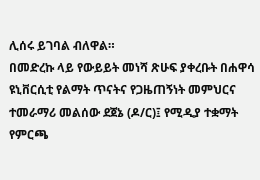ሊሰሩ ይገባል ብለዋል።
በመድረኩ ላይ የውይይት መነሻ ጽሁፍ ያቀረቡት በሐዋሳ ዩኒቨርሲቲ የልማት ጥናትና የጋዜጠኝነት መምህርና ተመራማሪ መልሰው ደጀኔ (ዶ/ር)፤ የሚዲያ ተቋማት የምርጫ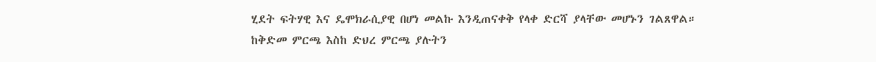ሂደት ፍትሃዊ እና ዴሞክራሲያዊ በሆነ መልኩ እንዲጠናቀቅ የላቀ ድርሻ ያላቸው መሆኑን ገልጸዋል።
ከቅድመ ምርጫ እስከ ድህረ ምርጫ ያሉትን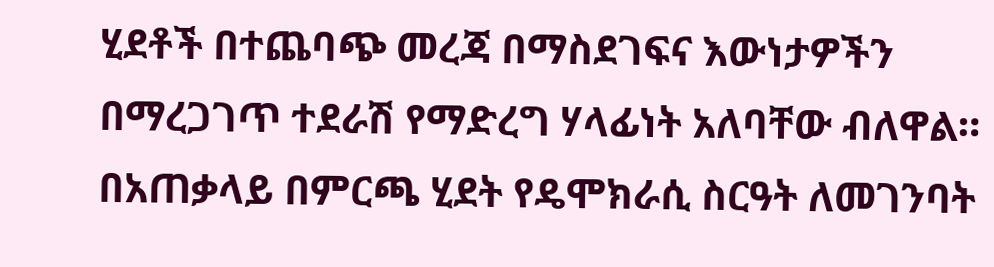ሂደቶች በተጨባጭ መረጃ በማስደገፍና እውነታዎችን በማረጋገጥ ተደራሽ የማድረግ ሃላፊነት አለባቸው ብለዋል።
በአጠቃላይ በምርጫ ሂደት የዴሞክራሲ ስርዓት ለመገንባት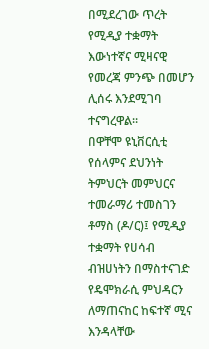በሚደረገው ጥረት የሚዲያ ተቋማት እውነተኛና ሚዛናዊ የመረጃ ምንጭ በመሆን ሊሰሩ እንደሚገባ ተናግረዋል።
በዋቸሞ ዩኒቨርሲቲ የሰላምና ደህንነት ትምህርት መምህርና ተመራማሪ ተመስገን ቶማስ (ዶ/ር)፤ የሚዲያ ተቋማት የሀሳብ ብዝሀነትን በማስተናገድ የዴሞክራሲ ምህዳርን ለማጠናከር ከፍተኛ ሚና እንዳላቸው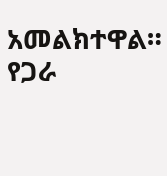አመልክተዋል።
የጋራ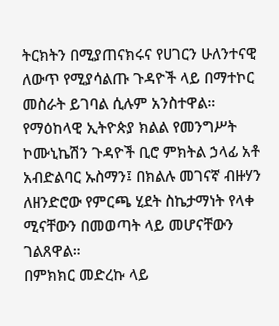ትርክትን በሚያጠናክሩና የሀገርን ሁለንተናዊ ለውጥ የሚያሳልጡ ጉዳዮች ላይ በማተኮር መስራት ይገባል ሲሉም አንስተዋል።
የማዕከላዊ ኢትዮጵያ ክልል የመንግሥት ኮሙኒኬሽን ጉዳዮች ቢሮ ምክትል ኃላፊ አቶ አብድልባር ኡስማን፤ በክልሉ መገናኛ ብዙሃን ለዘንድሮው የምርጫ ሂደት ስኬታማነት የላቀ ሚናቸውን በመወጣት ላይ መሆናቸውን ገልጸዋል።
በምክክር መድረኩ ላይ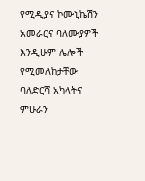የሚዲያና ኮሙኒኬሽን አመራርና ባለሙያዎች እንዲሁም ሌሎች የሚመለከታቸው ባለድርሻ አካላትና ምሁራን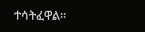ተሳትፈዋል።